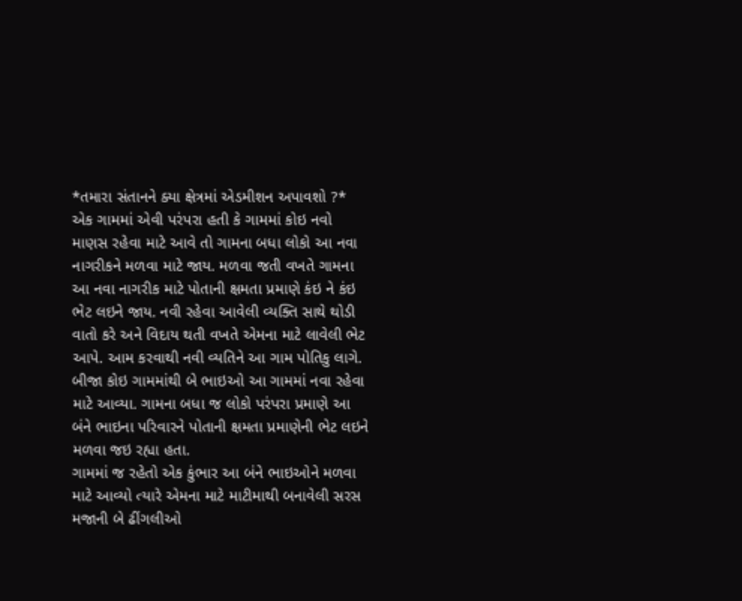*તમારા સંતાનને ક્યા ક્ષેત્રમાં એડમીશન અપાવશો ?*
એક ગામમાં એવી પરંપરા હતી કે ગામમાં કોઇ નવો માણસ રહેવા માટે આવે તો ગામના બધા લોકો આ નવા નાગરીકને મળવા માટે જાય. મળવા જતી વખતે ગામના આ નવા નાગરીક માટે પોતાની ક્ષમતા પ્રમાણે કંઇ ને કંઇ ભેટ લઇને જાય. નવી રહેવા આવેલી વ્યક્તિ સાથે થોડી વાતો કરે અને વિદાય થતી વખતે એમના માટે લાવેલી ભેટ આપે. આમ કરવાથી નવી વ્યતિને આ ગામ પોતિકુ લાગે. બીજા કોઇ ગામમાંથી બે ભાઇઓ આ ગામમાં નવા રહેવા માટે આવ્યા. ગામના બધા જ લોકો પરંપરા પ્રમાણે આ બંને ભાઇના પરિવારને પોતાની ક્ષમતા પ્રમાણેની ભેટ લઇને મળવા જઇ રહ્યા હતા.
ગામમાં જ રહેતો એક કુંભાર આ બંને ભાઇઓને મળવા માટે આવ્યો ત્યારે એમના માટે માટીમાથી બનાવેલી સરસ મજાની બે ઢીંગલીઓ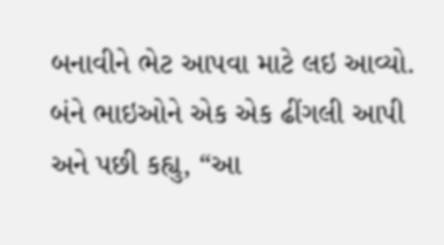બનાવીને ભેટ આપવા માટે લઇ આવ્યો. બંને ભાઇઓને એક એક ઢીંગલી આપી અને પછી કહ્યુ, “આ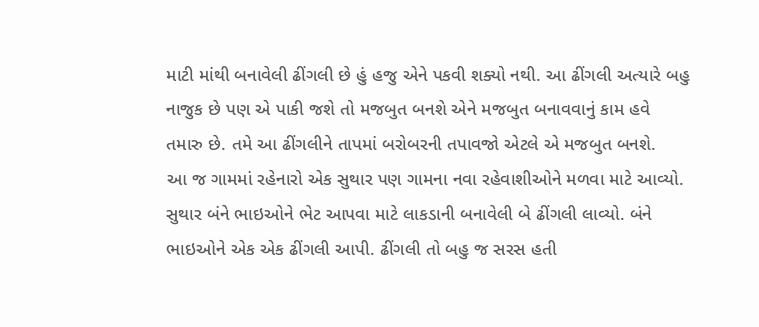માટી માંથી બનાવેલી ઢીંગલી છે હું હજુ એને પકવી શક્યો નથી. આ ઢીંગલી અત્યારે બહુ નાજુક છે પણ એ પાકી જશે તો મજબુત બનશે એને મજબુત બનાવવાનું કામ હવે તમારુ છે. તમે આ ઢીંગલીને તાપમાં બરોબરની તપાવજો એટલે એ મજબુત બનશે.
આ જ ગામમાં રહેનારો એક સુથાર પણ ગામના નવા રહેવાશીઓને મળવા માટે આવ્યો. સુથાર બંને ભાઇઓને ભેટ આપવા માટે લાકડાની બનાવેલી બે ઢીંગલી લાવ્યો. બંને ભાઇઓને એક એક ઢીંગલી આપી. ઢીંગલી તો બહુ જ સરસ હતી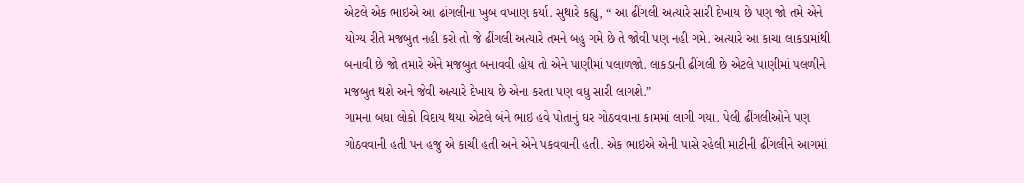એટલે એક ભાઇએ આ ઢાંગલીના ખુબ વખાણ કર્યા. સુથારે કહ્યુ, “ આ ઢીંગલી અત્યારે સારી દેખાય છે પણ જો તમે એને યોગ્ય રીતે મજબુત નહી કરો તો જે ઢીંગલી અત્યારે તમને બહુ ગમે છે તે જોવી પણ નહી ગમે. અત્યારે આ કાચા લાકડામાંથી બનાવી છે જો તમારે એને મજબુત બનાવવી હોય તો એને પાણીમાં પલાળજો. લાકડાની ઢીંગલી છે એટલે પાણીમાં પલળીને મજબુત થશે અને જેવી અત્યારે દેખાય છે એના કરતા પણ વધુ સારી લાગશે.”
ગામના બધા લોકો વિદાય થયા એટલે બંને ભાઇ હવે પોતાનું ઘર ગોઠવવાના કામમાં લાગી ગયા. પેલી ઢીંગલીઓને પણ ગોઠવવાની હતી પન હજુ એ કાચી હતી અને એને પકવવાની હતી. એક ભાઇએ એની પાસે રહેલી માટીની ઢીંગલીને આગમાં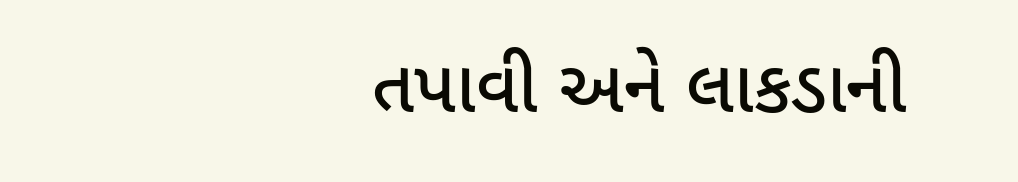તપાવી અને લાકડાની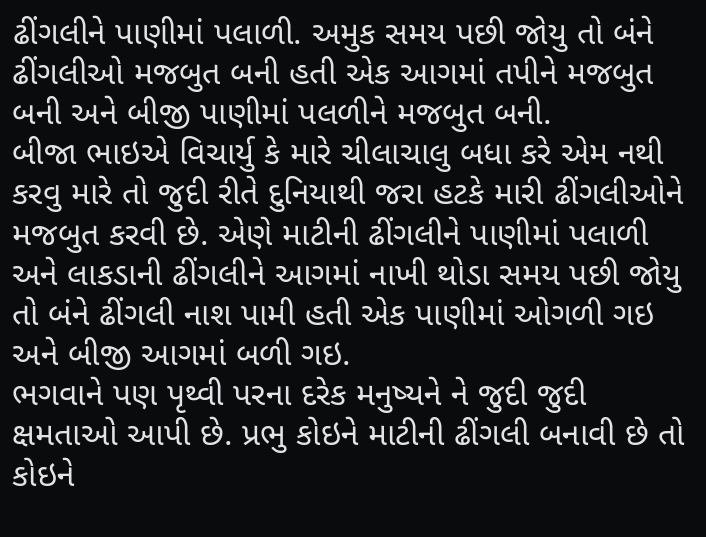ઢીંગલીને પાણીમાં પલાળી. અમુક સમય પછી જોયુ તો બંને ઢીંગલીઓ મજબુત બની હતી એક આગમાં તપીને મજબુત બની અને બીજી પાણીમાં પલળીને મજબુત બની.
બીજા ભાઇએ વિચાર્યુ કે મારે ચીલાચાલુ બધા કરે એમ નથી કરવુ મારે તો જુદી રીતે દુનિયાથી જરા હટકે મારી ઢીંગલીઓને મજબુત કરવી છે. એણે માટીની ઢીંગલીને પાણીમાં પલાળી અને લાકડાની ઢીંગલીને આગમાં નાખી થોડા સમય પછી જોયુ તો બંને ઢીંગલી નાશ પામી હતી એક પાણીમાં ઓગળી ગઇ અને બીજી આગમાં બળી ગઇ.
ભગવાને પણ પૃથ્વી પરના દરેક મનુષ્યને ને જુદી જુદી ક્ષમતાઓ આપી છે. પ્રભુ કોઇને માટીની ઢીંગલી બનાવી છે તો કોઇને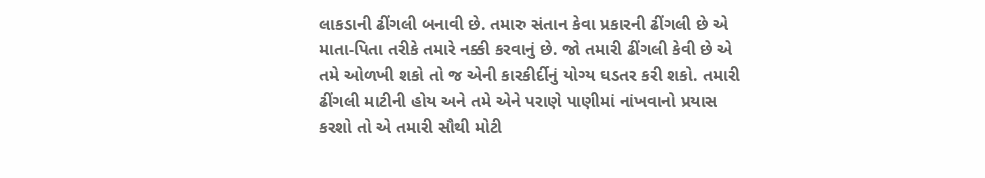લાકડાની ઢીંગલી બનાવી છે. તમારુ સંતાન કેવા પ્રકારની ઢીંગલી છે એ માતા-પિતા તરીકે તમારે નક્કી કરવાનું છે. જો તમારી ઢીંગલી કેવી છે એ તમે ઓળખી શકો તો જ એની કારકીર્દીનું યોગ્ય ઘડતર કરી શકો. તમારી ઢીંગલી માટીની હોય અને તમે એને પરાણે પાણીમાં નાંખવાનો પ્રયાસ કરશો તો એ તમારી સૌથી મોટી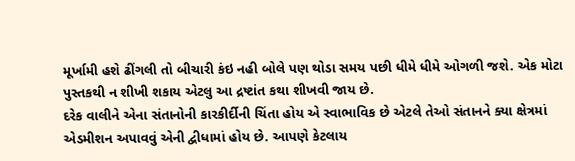મૂર્ખામી હશે ઢીંગલી તો બીચારી કંઇ નહી બોલે પણ થોડા સમય પછી ધીમે ધીમે ઓગળી જશે. એક મોટા પુસ્તકથી ન શીખી શકાય એટલુ આ દ્રષ્ટાંત કથા શીખવી જાય છે.
દરેક વાલીને એના સંતાનોની કારકીર્દીની ચિંતા હોય એ સ્વાભાવિક છે એટલે તેઓ સંતાનને ક્યા ક્ષેત્રમાં એડમીશન અપાવવું એની દ્વીધામાં હોય છે. આપણે કેટલાય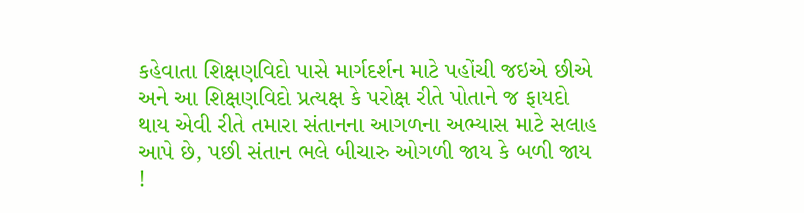કહેવાતા શિક્ષણવિદો પાસે માર્ગદર્શન માટે પહોંચી જઇએ છીએ અને આ શિક્ષણવિદો પ્રત્યક્ષ કે પરોક્ષ રીતે પોતાને જ ફાયદો થાય એવી રીતે તમારા સંતાનના આગળના અભ્યાસ માટે સલાહ આપે છે, પછી સંતાન ભલે બીચારુ ઓગળી જાય કે બળી જાય !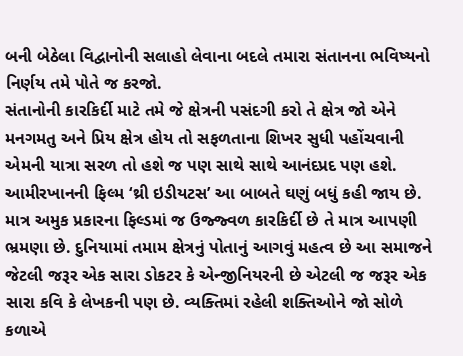બની બેઠેલા વિદ્વાનોની સલાહો લેવાના બદલે તમારા સંતાનના ભવિષ્યનો નિર્ણય તમે પોતે જ કરજો.
સંતાનોની કારકિર્દી માટે તમે જે ક્ષેત્રની પસંદગી કરો તે ક્ષેત્ર જો એને મનગમતુ અને પ્રિય ક્ષેત્ર હોય તો સફળતાના શિખર સુધી પહોંચવાની એમની યાત્રા સરળ તો હશે જ પણ સાથે સાથે આનંદપ્રદ પણ હશે. આમીરખાનની ફિલ્મ ‘થ્રી ઇડીયટસ’ આ બાબતે ઘણું બધું કહી જાય છે. માત્ર અમુક પ્રકારના ફિલ્ડમાં જ ઉજ્જ્વળ કારકિર્દી છે તે માત્ર આપણી ભ્રમણા છે. દુનિયામાં તમામ ક્ષેત્રનું પોતાનું આગવું મહત્વ છે આ સમાજને જેટલી જરૂર એક સારા ડોકટર કે એન્જીનિયરની છે એટલી જ જરૂર એક સારા કવિ કે લેખકની પણ છે. વ્યક્તિમાં રહેલી શક્તિઓને જો સોળે કળાએ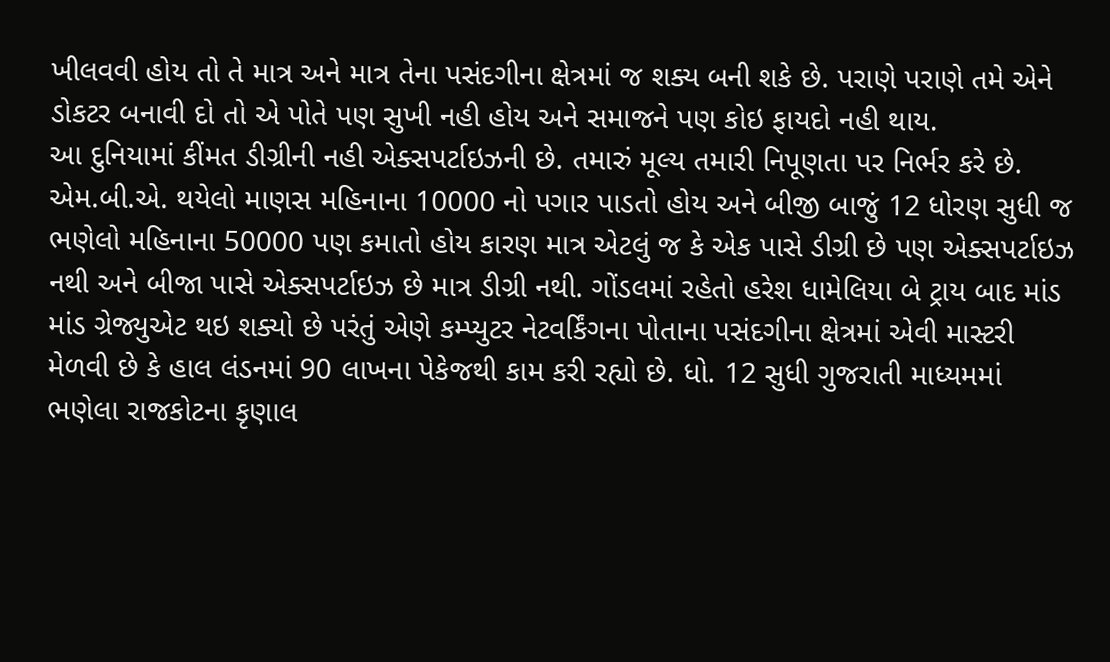ખીલવવી હોય તો તે માત્ર અને માત્ર તેના પસંદગીના ક્ષેત્રમાં જ શક્ય બની શકે છે. પરાણે પરાણે તમે એને ડોકટર બનાવી દો તો એ પોતે પણ સુખી નહી હોય અને સમાજને પણ કોઇ ફાયદો નહી થાય.
આ દુનિયામાં કીંમત ડીગ્રીની નહી એક્સપર્ટાઇઝની છે. તમારું મૂલ્ય તમારી નિપૂણતા પર નિર્ભર કરે છે. એમ.બી.એ. થયેલો માણસ મહિનાના 10000 નો પગાર પાડતો હોય અને બીજી બાજું 12 ધોરણ સુધી જ ભણેલો મહિનાના 50000 પણ કમાતો હોય કારણ માત્ર એટલું જ કે એક પાસે ડીગ્રી છે પણ એક્સપર્ટાઇઝ નથી અને બીજા પાસે એક્સપર્ટાઇઝ છે માત્ર ડીગ્રી નથી. ગોંડલમાં રહેતો હરેશ ધામેલિયા બે ટ્રાય બાદ માંડ માંડ ગ્રેજ્યુએટ થઇ શક્યો છે પરંતું એણે કમ્પ્યુટર નેટવર્કિંગના પોતાના પસંદગીના ક્ષેત્રમાં એવી માસ્ટરી મેળવી છે કે હાલ લંડનમાં 90 લાખના પેકેજથી કામ કરી રહ્યો છે. ધો. 12 સુધી ગુજરાતી માધ્યમમાં ભણેલા રાજકોટના કૃણાલ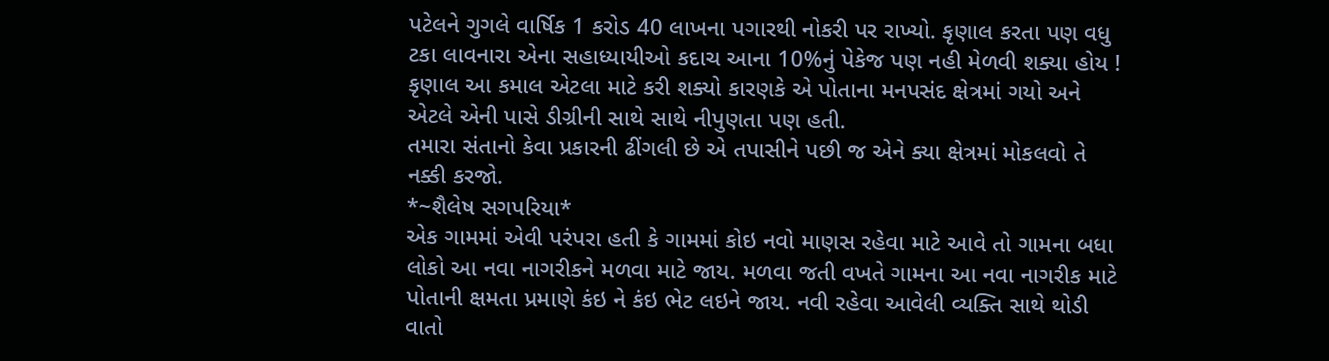પટેલને ગુગલે વાર્ષિક 1 કરોડ 40 લાખના પગારથી નોકરી પર રાખ્યો. કૃણાલ કરતા પણ વધુ ટકા લાવનારા એના સહાધ્યાયીઓ કદાચ આના 10%નું પેકેજ પણ નહી મેળવી શક્યા હોય ! કૃણાલ આ કમાલ એટલા માટે કરી શક્યો કારણકે એ પોતાના મનપસંદ ક્ષેત્રમાં ગયો અને એટલે એની પાસે ડીગ્રીની સાથે સાથે નીપુણતા પણ હતી.
તમારા સંતાનો કેવા પ્રકારની ઢીંગલી છે એ તપાસીને પછી જ એને ક્યા ક્ષેત્રમાં મોકલવો તે નક્કી કરજો.
*~શૈલેષ સગપરિયા*
એક ગામમાં એવી પરંપરા હતી કે ગામમાં કોઇ નવો માણસ રહેવા માટે આવે તો ગામના બધા લોકો આ નવા નાગરીકને મળવા માટે જાય. મળવા જતી વખતે ગામના આ નવા નાગરીક માટે પોતાની ક્ષમતા પ્રમાણે કંઇ ને કંઇ ભેટ લઇને જાય. નવી રહેવા આવેલી વ્યક્તિ સાથે થોડી વાતો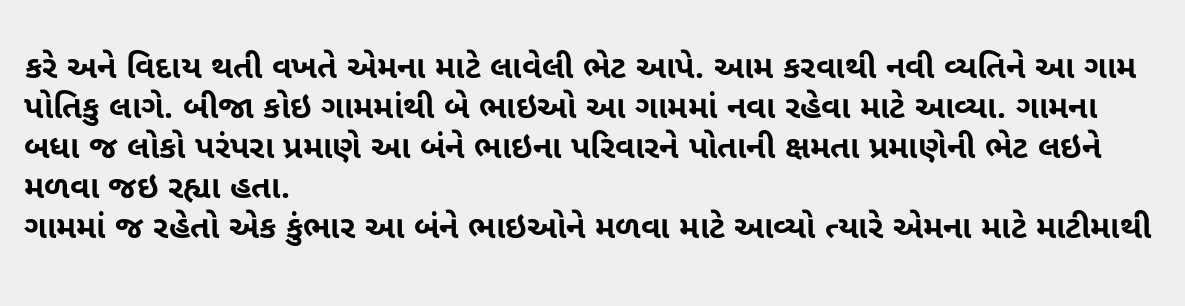કરે અને વિદાય થતી વખતે એમના માટે લાવેલી ભેટ આપે. આમ કરવાથી નવી વ્યતિને આ ગામ પોતિકુ લાગે. બીજા કોઇ ગામમાંથી બે ભાઇઓ આ ગામમાં નવા રહેવા માટે આવ્યા. ગામના બધા જ લોકો પરંપરા પ્રમાણે આ બંને ભાઇના પરિવારને પોતાની ક્ષમતા પ્રમાણેની ભેટ લઇને મળવા જઇ રહ્યા હતા.
ગામમાં જ રહેતો એક કુંભાર આ બંને ભાઇઓને મળવા માટે આવ્યો ત્યારે એમના માટે માટીમાથી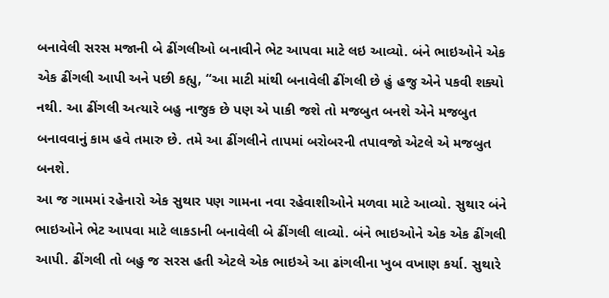બનાવેલી સરસ મજાની બે ઢીંગલીઓ બનાવીને ભેટ આપવા માટે લઇ આવ્યો. બંને ભાઇઓને એક એક ઢીંગલી આપી અને પછી કહ્યુ, “આ માટી માંથી બનાવેલી ઢીંગલી છે હું હજુ એને પકવી શક્યો નથી. આ ઢીંગલી અત્યારે બહુ નાજુક છે પણ એ પાકી જશે તો મજબુત બનશે એને મજબુત બનાવવાનું કામ હવે તમારુ છે. તમે આ ઢીંગલીને તાપમાં બરોબરની તપાવજો એટલે એ મજબુત બનશે.
આ જ ગામમાં રહેનારો એક સુથાર પણ ગામના નવા રહેવાશીઓને મળવા માટે આવ્યો. સુથાર બંને ભાઇઓને ભેટ આપવા માટે લાકડાની બનાવેલી બે ઢીંગલી લાવ્યો. બંને ભાઇઓને એક એક ઢીંગલી આપી. ઢીંગલી તો બહુ જ સરસ હતી એટલે એક ભાઇએ આ ઢાંગલીના ખુબ વખાણ કર્યા. સુથારે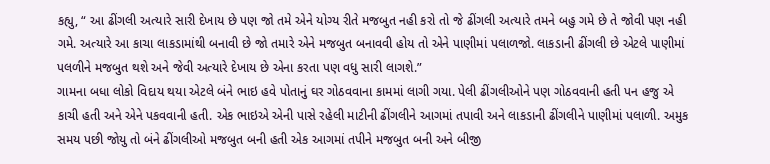કહ્યુ, “ આ ઢીંગલી અત્યારે સારી દેખાય છે પણ જો તમે એને યોગ્ય રીતે મજબુત નહી કરો તો જે ઢીંગલી અત્યારે તમને બહુ ગમે છે તે જોવી પણ નહી ગમે. અત્યારે આ કાચા લાકડામાંથી બનાવી છે જો તમારે એને મજબુત બનાવવી હોય તો એને પાણીમાં પલાળજો. લાકડાની ઢીંગલી છે એટલે પાણીમાં પલળીને મજબુત થશે અને જેવી અત્યારે દેખાય છે એના કરતા પણ વધુ સારી લાગશે.”
ગામના બધા લોકો વિદાય થયા એટલે બંને ભાઇ હવે પોતાનું ઘર ગોઠવવાના કામમાં લાગી ગયા. પેલી ઢીંગલીઓને પણ ગોઠવવાની હતી પન હજુ એ કાચી હતી અને એને પકવવાની હતી. એક ભાઇએ એની પાસે રહેલી માટીની ઢીંગલીને આગમાં તપાવી અને લાકડાની ઢીંગલીને પાણીમાં પલાળી. અમુક સમય પછી જોયુ તો બંને ઢીંગલીઓ મજબુત બની હતી એક આગમાં તપીને મજબુત બની અને બીજી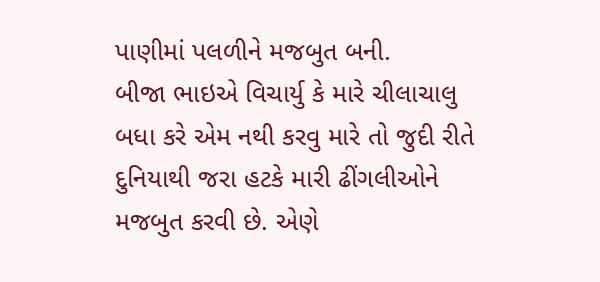પાણીમાં પલળીને મજબુત બની.
બીજા ભાઇએ વિચાર્યુ કે મારે ચીલાચાલુ બધા કરે એમ નથી કરવુ મારે તો જુદી રીતે દુનિયાથી જરા હટકે મારી ઢીંગલીઓને મજબુત કરવી છે. એણે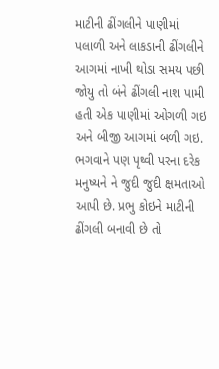માટીની ઢીંગલીને પાણીમાં પલાળી અને લાકડાની ઢીંગલીને આગમાં નાખી થોડા સમય પછી જોયુ તો બંને ઢીંગલી નાશ પામી હતી એક પાણીમાં ઓગળી ગઇ અને બીજી આગમાં બળી ગઇ.
ભગવાને પણ પૃથ્વી પરના દરેક મનુષ્યને ને જુદી જુદી ક્ષમતાઓ આપી છે. પ્રભુ કોઇને માટીની ઢીંગલી બનાવી છે તો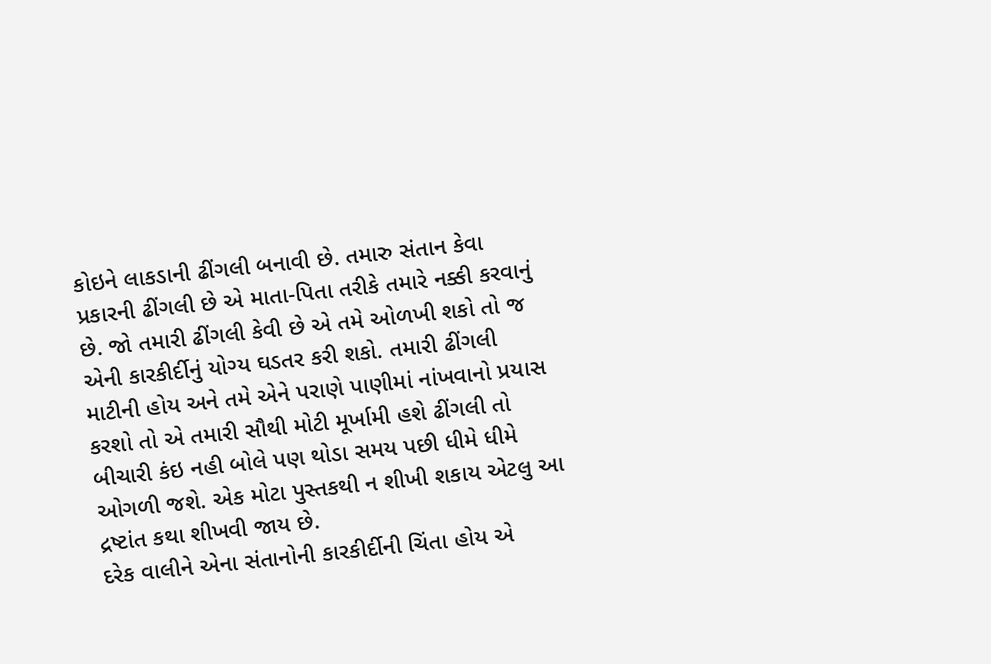કોઇને લાકડાની ઢીંગલી બનાવી છે. તમારુ સંતાન કેવા પ્રકારની ઢીંગલી છે એ માતા-પિતા તરીકે તમારે નક્કી કરવાનું છે. જો તમારી ઢીંગલી કેવી છે એ તમે ઓળખી શકો તો જ એની કારકીર્દીનું યોગ્ય ઘડતર કરી શકો. તમારી ઢીંગલી માટીની હોય અને તમે એને પરાણે પાણીમાં નાંખવાનો પ્રયાસ કરશો તો એ તમારી સૌથી મોટી મૂર્ખામી હશે ઢીંગલી તો બીચારી કંઇ નહી બોલે પણ થોડા સમય પછી ધીમે ધીમે ઓગળી જશે. એક મોટા પુસ્તકથી ન શીખી શકાય એટલુ આ દ્રષ્ટાંત કથા શીખવી જાય છે.
દરેક વાલીને એના સંતાનોની કારકીર્દીની ચિંતા હોય એ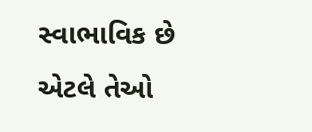સ્વાભાવિક છે એટલે તેઓ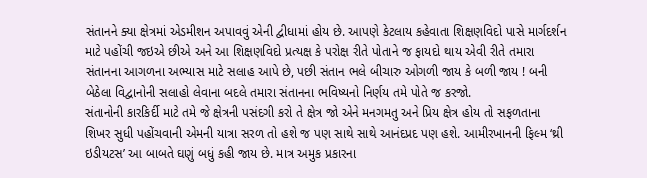સંતાનને ક્યા ક્ષેત્રમાં એડમીશન અપાવવું એની દ્વીધામાં હોય છે. આપણે કેટલાય કહેવાતા શિક્ષણવિદો પાસે માર્ગદર્શન માટે પહોંચી જઇએ છીએ અને આ શિક્ષણવિદો પ્રત્યક્ષ કે પરોક્ષ રીતે પોતાને જ ફાયદો થાય એવી રીતે તમારા સંતાનના આગળના અભ્યાસ માટે સલાહ આપે છે, પછી સંતાન ભલે બીચારુ ઓગળી જાય કે બળી જાય ! બની બેઠેલા વિદ્વાનોની સલાહો લેવાના બદલે તમારા સંતાનના ભવિષ્યનો નિર્ણય તમે પોતે જ કરજો.
સંતાનોની કારકિર્દી માટે તમે જે ક્ષેત્રની પસંદગી કરો તે ક્ષેત્ર જો એને મનગમતુ અને પ્રિય ક્ષેત્ર હોય તો સફળતાના શિખર સુધી પહોંચવાની એમની યાત્રા સરળ તો હશે જ પણ સાથે સાથે આનંદપ્રદ પણ હશે. આમીરખાનની ફિલ્મ ‘થ્રી ઇડીયટસ’ આ બાબતે ઘણું બધું કહી જાય છે. માત્ર અમુક પ્રકારના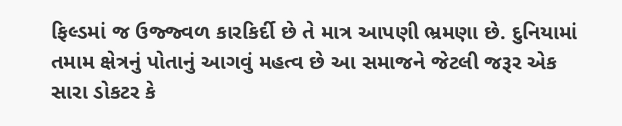ફિલ્ડમાં જ ઉજ્જ્વળ કારકિર્દી છે તે માત્ર આપણી ભ્રમણા છે. દુનિયામાં તમામ ક્ષેત્રનું પોતાનું આગવું મહત્વ છે આ સમાજને જેટલી જરૂર એક સારા ડોકટર કે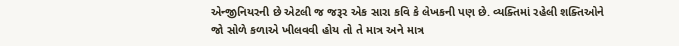એન્જીનિયરની છે એટલી જ જરૂર એક સારા કવિ કે લેખકની પણ છે. વ્યક્તિમાં રહેલી શક્તિઓને જો સોળે કળાએ ખીલવવી હોય તો તે માત્ર અને માત્ર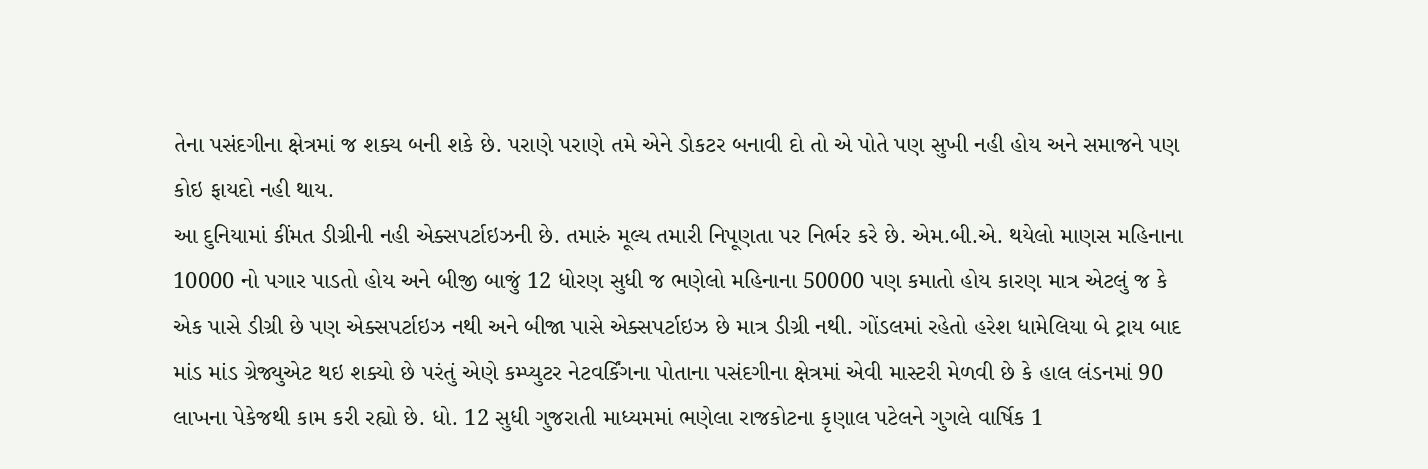તેના પસંદગીના ક્ષેત્રમાં જ શક્ય બની શકે છે. પરાણે પરાણે તમે એને ડોકટર બનાવી દો તો એ પોતે પણ સુખી નહી હોય અને સમાજને પણ કોઇ ફાયદો નહી થાય.
આ દુનિયામાં કીંમત ડીગ્રીની નહી એક્સપર્ટાઇઝની છે. તમારું મૂલ્ય તમારી નિપૂણતા પર નિર્ભર કરે છે. એમ.બી.એ. થયેલો માણસ મહિનાના 10000 નો પગાર પાડતો હોય અને બીજી બાજું 12 ધોરણ સુધી જ ભણેલો મહિનાના 50000 પણ કમાતો હોય કારણ માત્ર એટલું જ કે એક પાસે ડીગ્રી છે પણ એક્સપર્ટાઇઝ નથી અને બીજા પાસે એક્સપર્ટાઇઝ છે માત્ર ડીગ્રી નથી. ગોંડલમાં રહેતો હરેશ ધામેલિયા બે ટ્રાય બાદ માંડ માંડ ગ્રેજ્યુએટ થઇ શક્યો છે પરંતું એણે કમ્પ્યુટર નેટવર્કિંગના પોતાના પસંદગીના ક્ષેત્રમાં એવી માસ્ટરી મેળવી છે કે હાલ લંડનમાં 90 લાખના પેકેજથી કામ કરી રહ્યો છે. ધો. 12 સુધી ગુજરાતી માધ્યમમાં ભણેલા રાજકોટના કૃણાલ પટેલને ગુગલે વાર્ષિક 1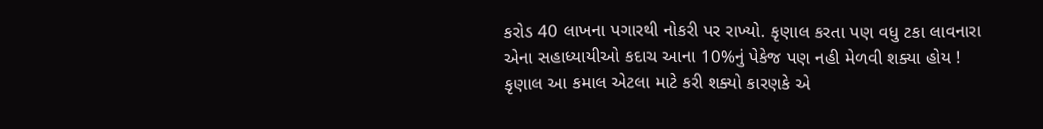કરોડ 40 લાખના પગારથી નોકરી પર રાખ્યો. કૃણાલ કરતા પણ વધુ ટકા લાવનારા એના સહાધ્યાયીઓ કદાચ આના 10%નું પેકેજ પણ નહી મેળવી શક્યા હોય ! કૃણાલ આ કમાલ એટલા માટે કરી શક્યો કારણકે એ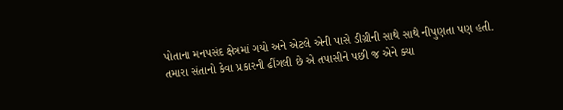પોતાના મનપસંદ ક્ષેત્રમાં ગયો અને એટલે એની પાસે ડીગ્રીની સાથે સાથે નીપુણતા પણ હતી.
તમારા સંતાનો કેવા પ્રકારની ઢીંગલી છે એ તપાસીને પછી જ એને ક્યા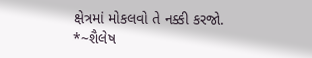ક્ષેત્રમાં મોકલવો તે નક્કી કરજો.
*~શૈલેષ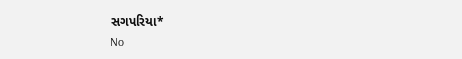સગપરિયા*
No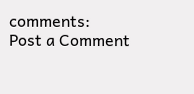comments:
Post a Comment